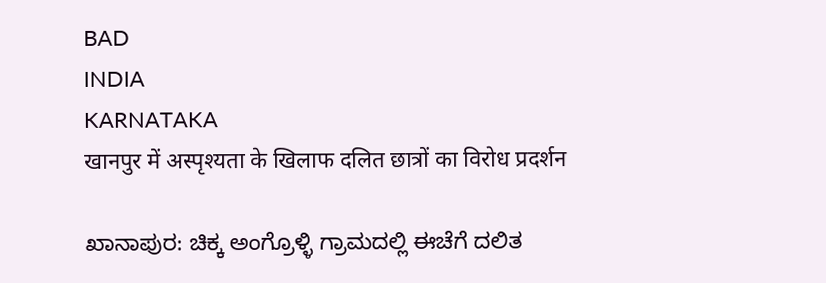BAD
INDIA
KARNATAKA
खानपुर में अस्पृश्यता के खिलाफ दलित छात्रों का विरोध प्रदर्शन

ಖಾನಾಪುರ: ಚಿಕ್ಕ ಅಂಗ್ರೊಳ್ಳಿ ಗ್ರಾಮದಲ್ಲಿ ಈಚೆಗೆ ದಲಿತ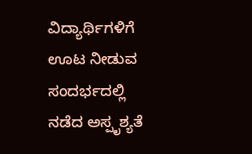ವಿದ್ಯಾರ್ಥಿಗಳಿಗೆ ಊಟ ನೀಡುವ ಸಂದರ್ಭದಲ್ಲಿ ನಡೆದ ಅಸ್ಪೃಶ್ಯತೆ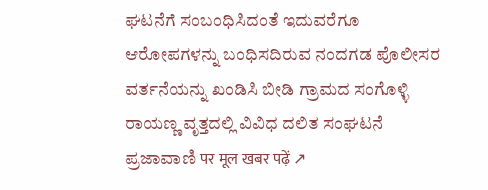ಘಟನೆಗೆ ಸಂಬಂಧಿಸಿದಂತೆ ಇದುವರೆಗೂ ಆರೋಪಗಳನ್ನು ಬಂಧಿಸದಿರುವ ನಂದಗಡ ಪೊಲೀಸರ ವರ್ತನೆಯನ್ನು ಖಂಡಿಸಿ ಬೀಡಿ ಗ್ರಾಮದ ಸಂಗೊಳ್ಳಿ ರಾಯಣ್ಣ ವೃತ್ತದಲ್ಲಿ ವಿವಿಧ ದಲಿತ ಸಂಘಟನೆ
ಪ್ರಜಾವಾಣಿ पर मूल खबर पढ़ें ↗